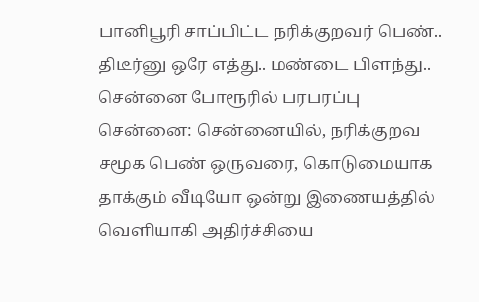பானிபூரி சாப்பிட்ட நரிக்குறவர் பெண்.. திடீர்னு ஒரே எத்து.. மண்டை பிளந்து.. சென்னை போரூரில் பரபரப்பு
சென்னை: சென்னையில், நரிக்குறவ சமூக பெண் ஒருவரை, கொடுமையாக தாக்கும் வீடியோ ஒன்று இணையத்தில் வெளியாகி அதிர்ச்சியை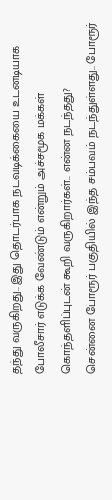தந்து வருகிறது.. இது தொடர்பாக நடவடிக்கையை உடனடியாக போலீசார் எடுக்க வேண்டும் என்றும் அச்சமூக மக்கள் கொந்தளிப்புடன் கூறி வருகிறார்கள்.. என்ன நடந்தது?
சென்னை போரூர் பகுதியில் இந்த சம்பவம் நடந்துள்ளது.. போரூர்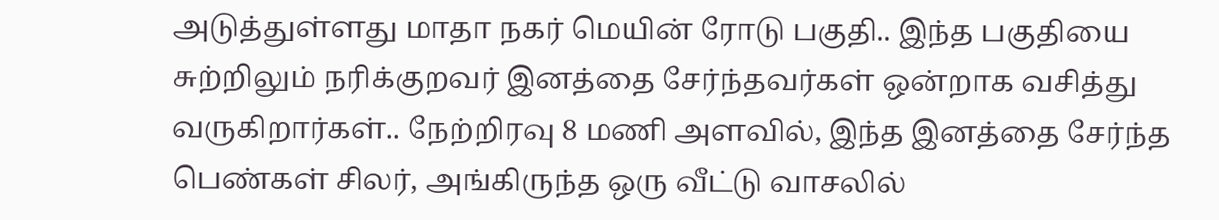அடுத்துள்ளது மாதா நகர் மெயின் ரோடு பகுதி.. இந்த பகுதியை சுற்றிலும் நரிக்குறவர் இனத்தை சேர்ந்தவர்கள் ஒன்றாக வசித்து வருகிறார்கள்.. நேற்றிரவு 8 மணி அளவில், இந்த இனத்தை சேர்ந்த பெண்கள் சிலர், அங்கிருந்த ஒரு வீட்டு வாசலில்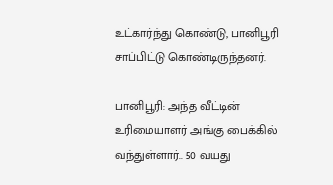உட்கார்ந்து கொண்டு, பானிபூரி சாப்பிட்டு கொண்டிருந்தனர்.

பானிபூரி: அந்த வீட்டின் உரிமையாளர் அங்கு பைக்கில் வந்துள்ளார்.. 50 வயது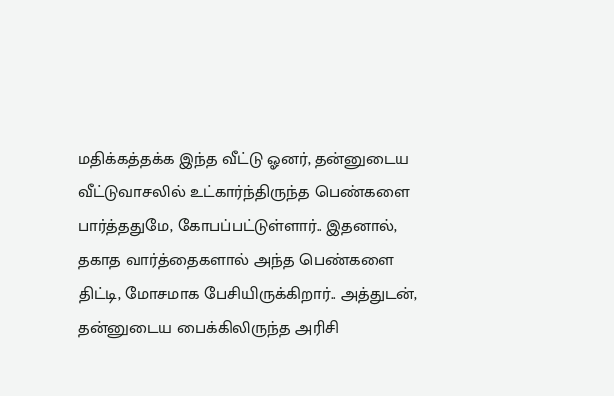மதிக்கத்தக்க இந்த வீட்டு ஓனர், தன்னுடைய வீட்டுவாசலில் உட்கார்ந்திருந்த பெண்களை பார்த்ததுமே, கோபப்பட்டுள்ளார்.. இதனால், தகாத வார்த்தைகளால் அந்த பெண்களை திட்டி, மோசமாக பேசியிருக்கிறார்.. அத்துடன், தன்னுடைய பைக்கிலிருந்த அரிசி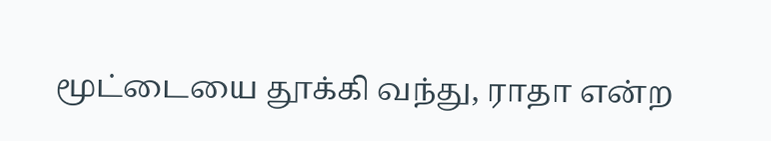மூட்டையை தூக்கி வந்து, ராதா என்ற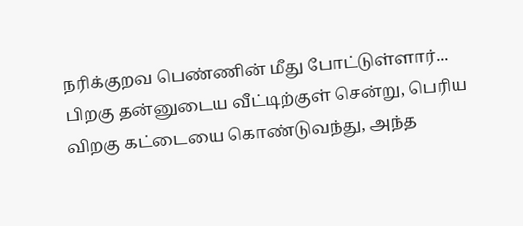நரிக்குறவ பெண்ணின் மீது போட்டுள்ளார்...
பிறகு தன்னுடைய வீட்டிற்குள் சென்று, பெரிய விறகு கட்டையை கொண்டுவந்து, அந்த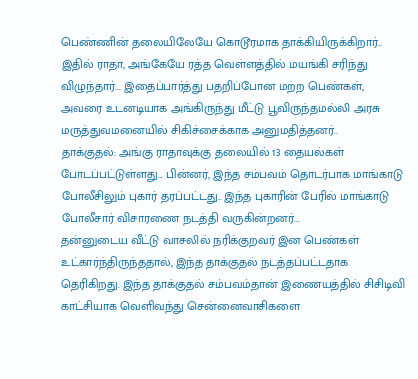பெண்ணின் தலையிலேயே கொடூரமாக தாக்கியிருக்கிறார்.. இதில் ராதா, அங்கேயே ரத்த வெள்ளத்தில் மயங்கி சரிந்து விழுந்தார்... இதைப்பார்த்து பதறிப்போன மற்ற பெண்கள், அவரை உடனடியாக அங்கிருந்து மீட்டு பூவிருந்தமல்லி அரசு மருத்துவமனையில் சிகிச்சைக்காக அனுமதித்தனர்..
தாக்குதல்: அங்கு ராதாவுக்கு தலையில் 13 தையல்கள் போடப்பட்டுள்ளது... பின்னர், இந்த சம்பவம் தொடர்பாக மாங்காடு போலீசிலும் புகார் தரப்பட்டது.. இந்த புகாரின் பேரில் மாங்காடு போலீசார் விசாரணை நடத்தி வருகின்றனர்...
தன்னுடைய வீட்டு வாசலில் நரிக்குறவர் இன பெண்கள் உட்கார்ந்திருந்ததால், இந்த தாக்குதல் நடத்தப்பட்டதாக தெரிகிறது. இந்த தாக்குதல் சம்பவம்தான் இணையத்தில் சிசிடிவி காட்சியாக வெளிவந்து சென்னைவாசிகளை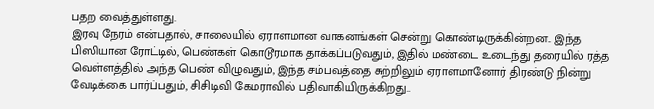பதற வைத்துள்ளது.
இரவு நேரம் என்பதால், சாலையில் ஏராளமான வாகனங்கள் சென்று கொண்டிருக்கின்றன.. இந்த பிஸியான ரோட்டில், பெண்கள் கொடூரமாக தாக்கப்படுவதும், இதில் மண்டை உடைந்து தரையில் ரத்த வெள்ளத்தில் அந்த பெண் விழுவதும், இந்த சம்பவத்தை சுற்றிலும் ஏராளமானோர் திரண்டு நின்று வேடிக்கை பார்ப்பதும், சிசிடிவி கேமராவில் பதிவாகியிருக்கிறது..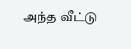அந்த வீட்டு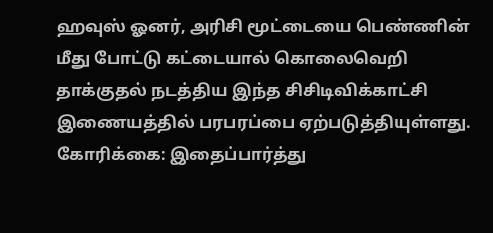ஹவுஸ் ஓனர், அரிசி மூட்டையை பெண்ணின் மீது போட்டு கட்டையால் கொலைவெறி தாக்குதல் நடத்திய இந்த சிசிடிவிக்காட்சி இணையத்தில் பரபரப்பை ஏற்படுத்தியுள்ளது.
கோரிக்கை: இதைப்பார்த்து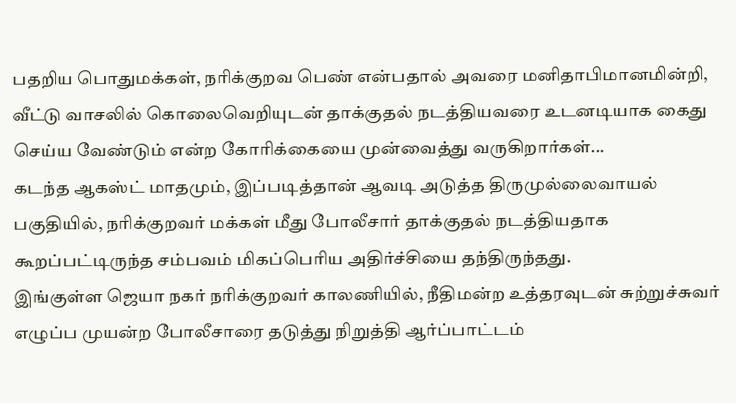பதறிய பொதுமக்கள், நரிக்குறவ பெண் என்பதால் அவரை மனிதாபிமானமின்றி, வீட்டு வாசலில் கொலைவெறியுடன் தாக்குதல் நடத்தியவரை உடனடியாக கைது செய்ய வேண்டும் என்ற கோரிக்கையை முன்வைத்து வருகிறார்கள்...
கடந்த ஆகஸ்ட் மாதமும், இப்படித்தான் ஆவடி அடுத்த திருமுல்லைவாயல் பகுதியில், நரிக்குறவர் மக்கள் மீது போலீசார் தாக்குதல் நடத்தியதாக கூறப்பட்டிருந்த சம்பவம் மிகப்பெரிய அதிர்ச்சியை தந்திருந்தது.
இங்குள்ள ஜெயா நகர் நரிக்குறவர் காலணியில், நீதிமன்ற உத்தரவுடன் சுற்றுச்சுவர் எழுப்ப முயன்ற போலீசாரை தடுத்து நிறுத்தி ஆர்ப்பாட்டம்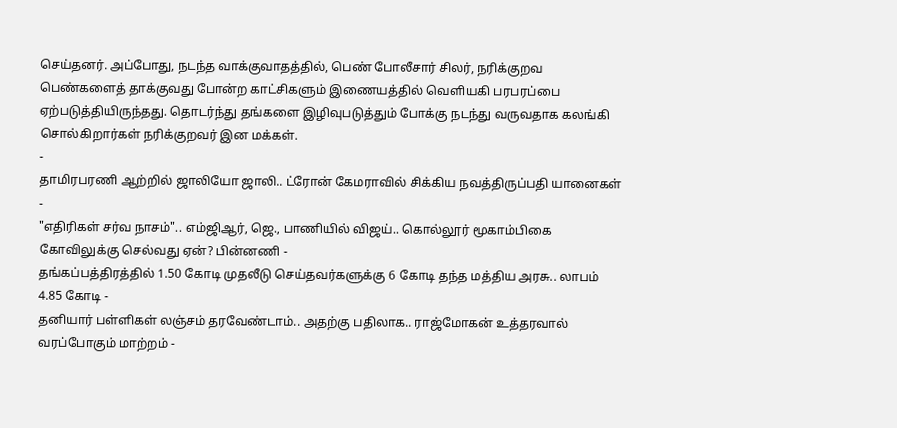செய்தனர். அப்போது, நடந்த வாக்குவாதத்தில், பெண் போலீசார் சிலர், நரிக்குறவ பெண்களைத் தாக்குவது போன்ற காட்சிகளும் இணையத்தில் வெளியகி பரபரப்பை ஏற்படுத்தியிருந்தது. தொடர்ந்து தங்களை இழிவுபடுத்தும் போக்கு நடந்து வருவதாக கலங்கி சொல்கிறார்கள் நரிக்குறவர் இன மக்கள்.
-
தாமிரபரணி ஆற்றில் ஜாலியோ ஜாலி.. ட்ரோன் கேமராவில் சிக்கிய நவத்திருப்பதி யானைகள் -
"எதிரிகள் சர்வ நாசம்".. எம்ஜிஆர், ஜெ., பாணியில் விஜய்.. கொல்லூர் மூகாம்பிகை கோவிலுக்கு செல்வது ஏன்? பின்னணி -
தங்கப்பத்திரத்தில் 1.50 கோடி முதலீடு செய்தவர்களுக்கு 6 கோடி தந்த மத்திய அரசு.. லாபம் 4.85 கோடி -
தனியார் பள்ளிகள் லஞ்சம் தரவேண்டாம்.. அதற்கு பதிலாக.. ராஜ்மோகன் உத்தரவால் வரப்போகும் மாற்றம் -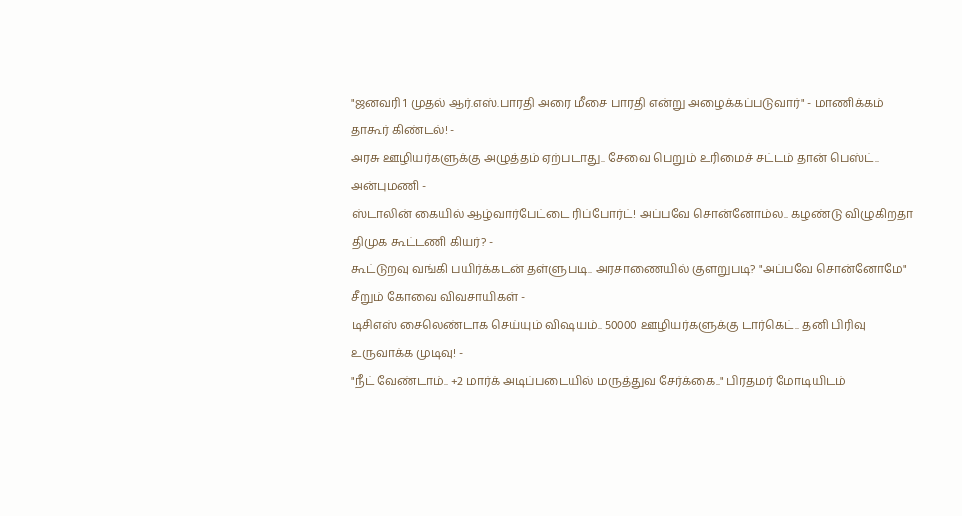"ஜனவரி 1 முதல் ஆர்.எஸ்.பாரதி அரை மீசை பாரதி என்று அழைக்கப்படுவார்" - மாணிக்கம் தாகூர் கிண்டல்! -
அரசு ஊழியர்களுக்கு அழுத்தம் ஏற்படாது.. சேவை பெறும் உரிமைச் சட்டம் தான் பெஸ்ட்.. அன்புமணி -
ஸ்டாலின் கையில் ஆழ்வார்பேட்டை ரிப்போர்ட்! அப்பவே சொன்னோம்ல.. கழண்டு விழுகிறதா திமுக கூட்டணி கியர்? -
கூட்டுறவு வங்கி பயிர்க்கடன் தள்ளுபடி.. அரசாணையில் குளறுபடி? "அப்பவே சொன்னோமே" சீறும் கோவை விவசாயிகள் -
டிசிஎஸ் சைலெண்டாக செய்யும் விஷயம்.. 50000 ஊழியர்களுக்கு டார்கெட்.. தனி பிரிவு உருவாக்க முடிவு! -
"நீட் வேண்டாம்.. +2 மார்க் அடிப்படையில் மருத்துவ சேர்க்கை.." பிரதமர் மோடியிடம்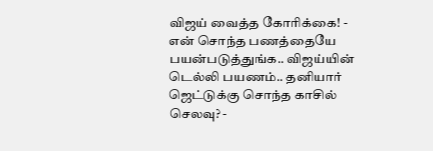விஜய் வைத்த கோரிக்கை! -
என் சொந்த பணத்தையே பயன்படுத்துங்க.. விஜய்யின் டெல்லி பயணம்.. தனியார் ஜெட்டுக்கு சொந்த காசில் செலவு? -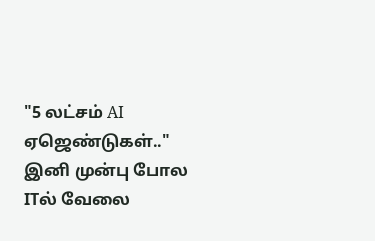"5 லட்சம் AI ஏஜெண்டுகள்.." இனி முன்பு போல ITல் வேலை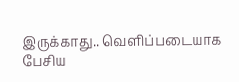இருக்காது.. வெளிப்படையாக பேசிய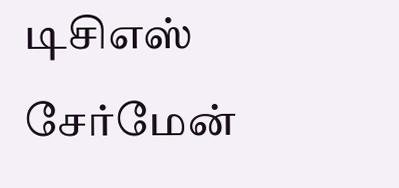டிசிஎஸ் சேர்மேன்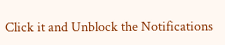Click it and Unblock the Notifications